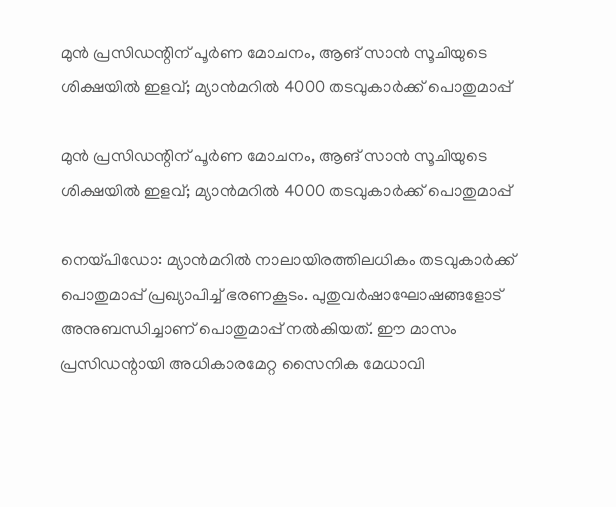മുന്‍ പ്രസിഡന്റിന് പൂര്‍ണ മോചനം, ആങ് സാന്‍ സൂചിയുടെ ശിക്ഷയില്‍ ഇളവ്; മ്യാന്‍മറില്‍ 4000 തടവുകാര്‍ക്ക് പൊതുമാപ്പ്

മുന്‍ പ്രസിഡന്റിന് പൂര്‍ണ മോചനം, ആങ് സാന്‍ സൂചിയുടെ ശിക്ഷയില്‍ ഇളവ്; മ്യാന്‍മറില്‍ 4000 തടവുകാര്‍ക്ക് പൊതുമാപ്പ്

നെയ്പിഡോ: മ്യാന്‍മറില്‍ നാലായിരത്തിലധികം തടവുകാര്‍ക്ക് പൊതുമാപ്പ് പ്രഖ്യാപിച്ച് ഭരണകൂടം. പുതുവര്‍ഷാഘോഷങ്ങളോട് അനുബന്ധിച്ചാണ് പൊതുമാപ്പ് നല്‍കിയത്. ഈ മാസം പ്രസിഡന്റായി അധികാരമേറ്റ സൈനിക മേധാവി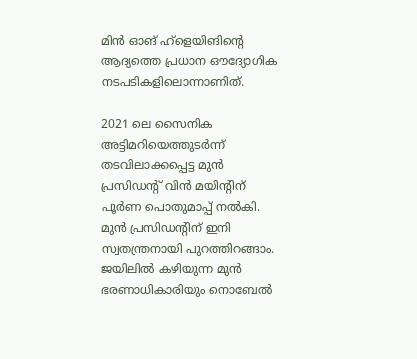മിന്‍ ഓങ് ഹ്ളെയിങിന്റെ ആദ്യത്തെ പ്രധാന ഔദ്യോഗിക നടപടികളിലൊന്നാണിത്.

2021 ലെ സൈനിക അട്ടിമറിയെത്തുടര്‍ന്ന് തടവിലാക്കപ്പെട്ട മുന്‍ പ്രസിഡന്റ് വിന്‍ മയിന്റിന് പൂര്‍ണ പൊതുമാപ്പ് നല്‍കി. മുന്‍ പ്രസിഡന്റിന് ഇനി സ്വതന്ത്രനായി പുറത്തിറങ്ങാം. ജയിലില്‍ കഴിയുന്ന മുന്‍ ഭരണാധികാരിയും നൊബേല്‍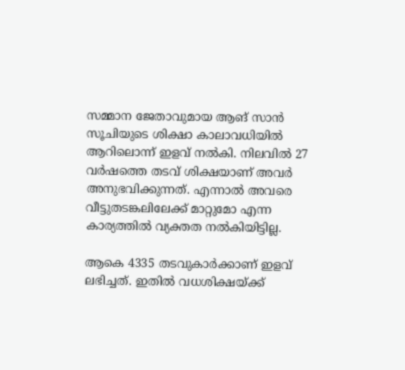സമ്മാന ജേതാവുമായ ആങ് സാന്‍ സൂചിയുടെ ശിക്ഷാ കാലാവധിയില്‍ ആറിലൊന്ന് ഇളവ് നല്‍കി. നിലവില്‍ 27 വര്‍ഷത്തെ തടവ് ശിക്ഷയാണ് അവര്‍ അനുഭവിക്കുന്നത്. എന്നാല്‍ അവരെ വീട്ടുതടങ്കലിലേക്ക് മാറ്റുമോ എന്ന കാര്യത്തില്‍ വ്യക്തത നല്‍കിയിട്ടില്ല.

ആകെ 4335 തടവുകാര്‍ക്കാണ് ഇളവ് ലഭിച്ചത്. ഇതില്‍ വധശിക്ഷയ്ക്ക്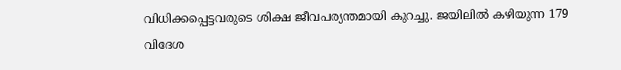വിധിക്കപ്പെട്ടവരുടെ ശിക്ഷ ജീവപര്യന്തമായി കുറച്ചു. ജയിലില്‍ കഴിയുന്ന 179 വിദേശ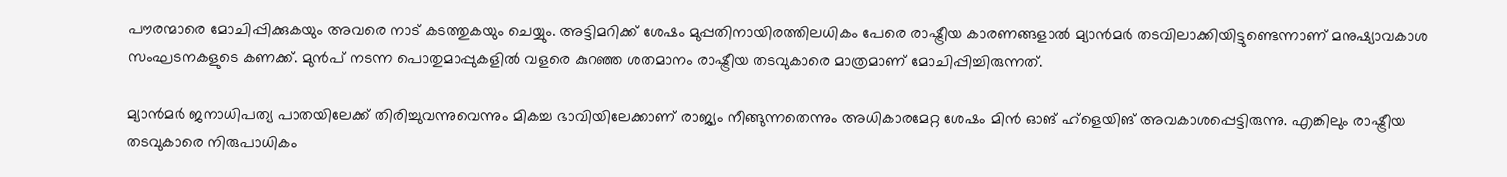പൗരന്മാരെ മോചിപ്പിക്കുകയും അവരെ നാട് കടത്തുകയും ചെയ്യും. അട്ടിമറിക്ക് ശേഷം മുപ്പതിനായിരത്തിലധികം പേരെ രാഷ്ട്രീയ കാരണങ്ങളാല്‍ മ്യാന്‍മര്‍ തടവിലാക്കിയിട്ടുണ്ടെന്നാണ് മനുഷ്യാവകാശ സംഘടനകളുടെ കണക്ക്. മുന്‍പ് നടന്ന പൊതുമാപ്പുകളില്‍ വളരെ കുറഞ്ഞ ശതമാനം രാഷ്ട്രീയ തടവുകാരെ മാത്രമാണ് മോചിപ്പിച്ചിരുന്നത്.

മ്യാന്‍മര്‍ ജനാധിപത്യ പാതയിലേക്ക് തിരിച്ചുവന്നുവെന്നും മികച്ച ഭാവിയിലേക്കാണ് രാജ്യം നീങ്ങുന്നതെന്നും അധികാരമേറ്റ ശേഷം മിന്‍ ഓങ് ഹ്ളെയിങ് അവകാശപ്പെട്ടിരുന്നു. എങ്കിലും രാഷ്ട്രീയ തടവുകാരെ നിരുപാധികം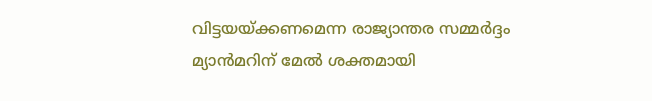വിട്ടയയ്ക്കണമെന്ന രാജ്യാന്തര സമ്മര്‍ദ്ദം മ്യാന്‍മറിന് മേല്‍ ശക്തമായി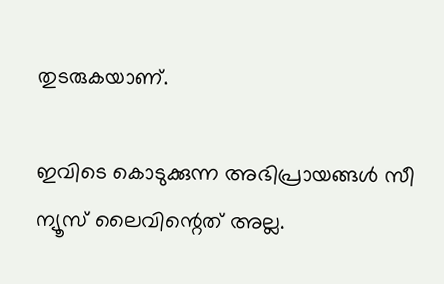തുടരുകയാണ്.

ഇവിടെ കൊടുക്കുന്ന അഭിപ്രായങ്ങള്‍ സീ ന്യൂസ് ലൈവിന്റെത് അല്ല.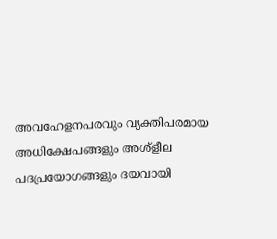അവഹേളനപരവും വ്യക്തിപരമായ അധിക്ഷേപങ്ങളും അശ്‌ളീല പദപ്രയോഗങ്ങളും ദയവായി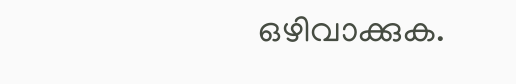ഒഴിവാക്കുക.